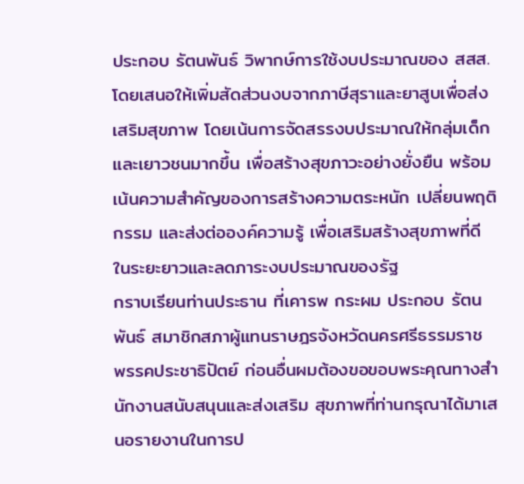ประกอบ รัตนพันธ์ วิพากษ์การใช้งบประมาณของ สสส. โดยเสนอให้เพิ่มสัดส่วนงบจากภาษีสุราและยาสูบเพื่อส่งเสริมสุขภาพ โดยเน้นการจัดสรรงบประมาณให้กลุ่มเด็กและเยาวชนมากขึ้น เพื่อสร้างสุขภาวะอย่างยั่งยืน พร้อมเน้นความสำคัญของการสร้างความตระหนัก เปลี่ยนพฤติกรรม และส่งต่อองค์ความรู้ เพื่อเสริมสร้างสุขภาพที่ดีในระยะยาวและลดภาระงบประมาณของรัฐ
กราบเรียนท่านประธาน ที่เคารพ กระผม ประกอบ รัตนพันธ์ สมาชิกสภาผู้แทนราษฎรจังหวัดนครศรีธรรมราช พรรคประชาธิปัตย์ ก่อนอื่นผมต้องขอขอบพระคุณทางสำนักงานสนับสนุนและส่งเสริม สุขภาพที่ท่านกรุณาได้มาเสนอรายงานในการป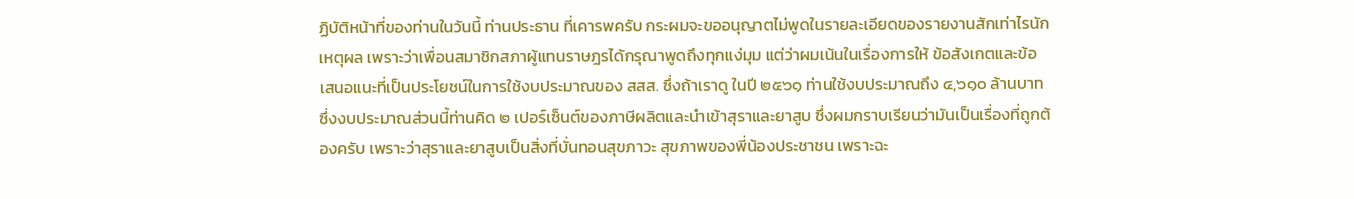ฏิบัติหน้าที่ของท่านในวันนี้ ท่านประธาน ที่เคารพครับ กระผมจะขออนุญาตไม่พูดในรายละเอียดของรายงานสักเท่าไรนัก เหตุผล เพราะว่าเพื่อนสมาชิกสภาผู้แทนราษฎรได้กรุณาพูดถึงทุกแง่มุม แต่ว่าผมเน้นในเรื่องการให้ ข้อสังเกตและข้อเสนอแนะที่เป็นประโยชน์ในการใช้งบประมาณของ สสส. ซึ่งถ้าเราดู ในปี ๒๕๖๑ ท่านใช้งบประมาณถึง ๔,๖๑๐ ล้านบาท ซึ่งงบประมาณส่วนนี้ท่านคิด ๒ เปอร์เซ็นต์ของภาษีผลิตและนำเข้าสุราและยาสูบ ซึ่งผมกราบเรียนว่ามันเป็นเรื่องที่ถูกต้องครับ เพราะว่าสุราและยาสูบเป็นสิ่งที่บั่นทอนสุขภาวะ สุขภาพของพี่น้องประชาชน เพราะฉะ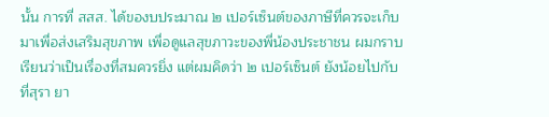นั้น การที่ สสส. ได้ของบประมาณ ๒ เปอร์เซ็นต์ของภาษีที่ควรจะเก็บมาเพื่อส่งเสริมสุขภาพ เพื่อดูแลสุขภาวะของพี่น้องประชาชน ผมกราบเรียนว่าเป็นเรื่องที่สมควรยิ่ง แต่ผมคิดว่า ๒ เปอร์เซ็นต์ ยังน้อยไปกับที่สุรา ยา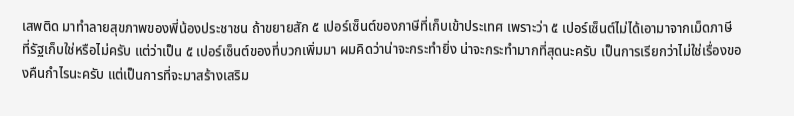เสพติด มาทำลายสุขภาพของพี่น้องประชาชน ถ้าขยายสัก ๕ เปอร์เซ็นต์ของภาษีที่เก็บเข้าประเทศ เพราะว่า ๕ เปอร์เซ็นต์ไม่ได้เอามาจากเม็ดภาษี ที่รัฐเก็บใช่หรือไม่ครับ แต่ว่าเป็น ๕ เปอร์เซ็นต์ของที่บวกเพิ่มมา ผมคิดว่าน่าจะกระทำยิ่ง น่าจะกระทำมากที่สุดนะครับ เป็นการเรียกว่าไม่ใช่เรื่องของคืนกำไรนะครับ แต่เป็นการที่จะมาสร้างเสริม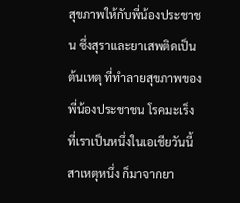สุขภาพให้กับพี่น้องประชาชน ซึ่งสุราและยาเสพติดเป็นต้นเหตุ ที่ทำลายสุขภาพของพี่น้องประชาชน โรคมะเร็งที่เราเป็นหนึ่งในเอเชียวันนี้สาเหตุหนึ่ง ก็มาจากยา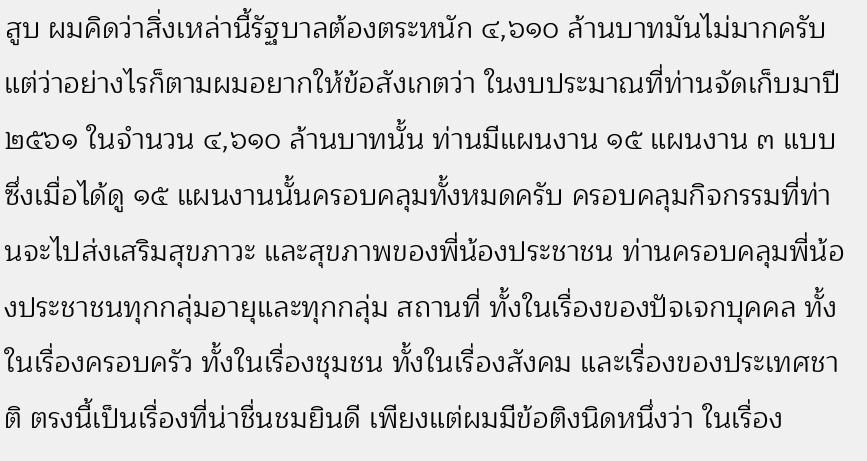สูบ ผมคิดว่าสิ่งเหล่านี้รัฐบาลต้องตระหนัก ๔,๖๑๐ ล้านบาทมันไม่มากครับ แต่ว่าอย่างไรก็ตามผมอยากให้ข้อสังเกตว่า ในงบประมาณที่ท่านจัดเก็บมาปี ๒๕๖๑ ในจำนวน ๔,๖๑๐ ล้านบาทนั้น ท่านมีแผนงาน ๑๕ แผนงาน ๓ แบบ ซึ่งเมื่อได้ดู ๑๕ แผนงานนั้นครอบคลุมทั้งหมดครับ ครอบคลุมกิจกรรมที่ท่านจะไปส่งเสริมสุขภาวะ และสุขภาพของพี่น้องประชาชน ท่านครอบคลุมพี่น้องประชาชนทุกกลุ่มอายุและทุกกลุ่ม สถานที่ ทั้งในเรื่องของปัจเจกบุคคล ทั้งในเรื่องครอบครัว ทั้งในเรื่องชุมชน ทั้งในเรื่องสังคม และเรื่องของประเทศชาติ ตรงนี้เป็นเรื่องที่น่าชื่นชมยินดี เพียงแต่ผมมีข้อติงนิดหนึ่งว่า ในเรื่อง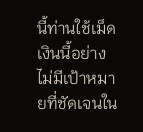นี้ท่านใช้เม็ดเงินนี้อย่างไม่มีเป้าหมายที่ชัดเจนใน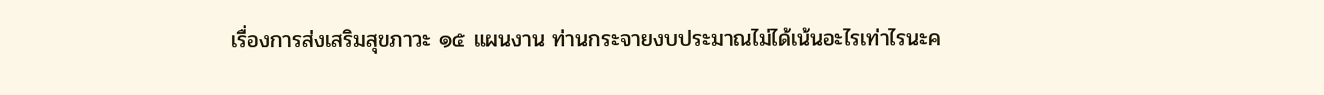เรื่องการส่งเสริมสุขภาวะ ๑๕ แผนงาน ท่านกระจายงบประมาณไม่ได้เน้นอะไรเท่าไรนะค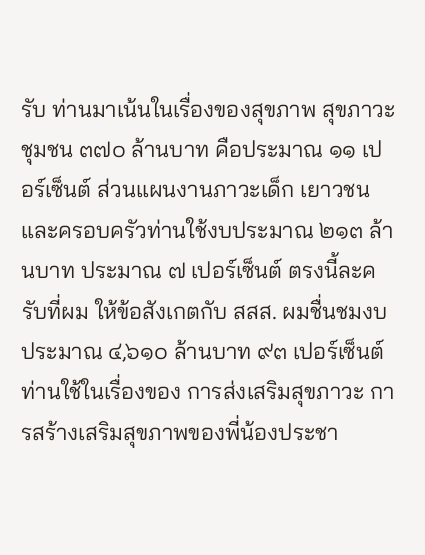รับ ท่านมาเน้นในเรื่องของสุขภาพ สุขภาวะชุมชน ๓๗๐ ล้านบาท คือประมาณ ๑๑ เปอร์เซ็นต์ ส่วนแผนงานภาวะเด็ก เยาวชน และครอบครัวท่านใช้งบประมาณ ๒๑๓ ล้านบาท ประมาณ ๗ เปอร์เซ็นต์ ตรงนี้ละครับที่ผม ให้ข้อสังเกตกับ สสส. ผมชื่นชมงบประมาณ ๔,๖๑๐ ล้านบาท ๙๓ เปอร์เซ็นต์ ท่านใช้ในเรื่องของ การส่งเสริมสุขภาวะ การสร้างเสริมสุขภาพของพี่น้องประชา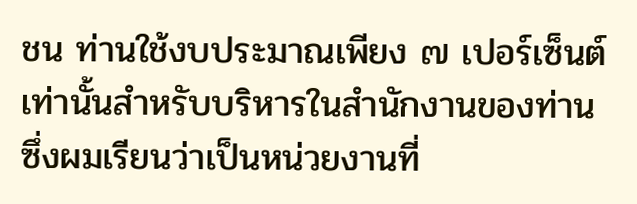ชน ท่านใช้งบประมาณเพียง ๗ เปอร์เซ็นต์เท่านั้นสำหรับบริหารในสำนักงานของท่าน ซึ่งผมเรียนว่าเป็นหน่วยงานที่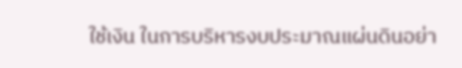ใช้เงิน ในการบริหารงบประมาณแผ่นดินอย่า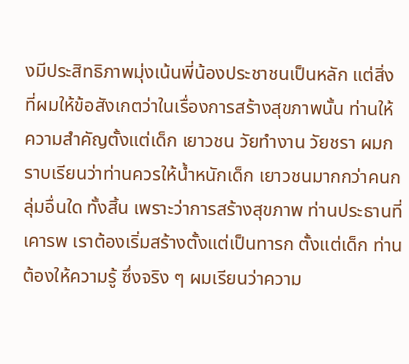งมีประสิทธิภาพมุ่งเน้นพี่น้องประชาชนเป็นหลัก แต่สิ่งที่ผมให้ข้อสังเกตว่าในเรื่องการสร้างสุขภาพนั้น ท่านให้ความสำคัญตั้งแต่เด็ก เยาวชน วัยทำงาน วัยชรา ผมกราบเรียนว่าท่านควรให้น้ำหนักเด็ก เยาวชนมากกว่าคนกลุ่มอื่นใด ทั้งสิ้น เพราะว่าการสร้างสุขภาพ ท่านประธานที่เคารพ เราต้องเริ่มสร้างตั้งแต่เป็นทารก ตั้งแต่เด็ก ท่านต้องให้ความรู้ ซึ่งจริง ๆ ผมเรียนว่าความ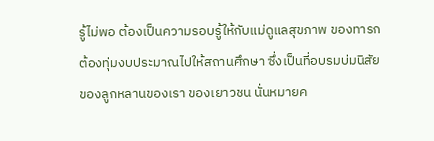รู้ไม่พอ ต้องเป็นความรอบรู้ให้กับแม่ดูแลสุขภาพ ของทารก ต้องทุ่มงบประมาณไปให้สถานศึกษา ซึ่งเป็นที่อบรมบ่มนิสัยของลูกหลานของเรา ของเยาวชน นั่นหมายค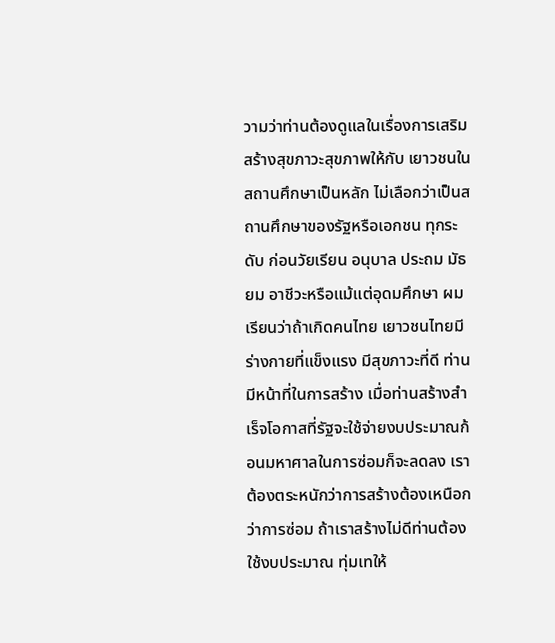วามว่าท่านต้องดูแลในเรื่องการเสริมสร้างสุขภาวะสุขภาพให้กับ เยาวชนในสถานศึกษาเป็นหลัก ไม่เลือกว่าเป็นสถานศึกษาของรัฐหรือเอกชน ทุกระดับ ก่อนวัยเรียน อนุบาล ประถม มัธยม อาชีวะหรือแม้แต่อุดมศึกษา ผมเรียนว่าถ้าเกิดคนไทย เยาวชนไทยมีร่างกายที่แข็งแรง มีสุขภาวะที่ดี ท่านมีหน้าที่ในการสร้าง เมื่อท่านสร้างสำเร็จโอกาสที่รัฐจะใช้จ่ายงบประมาณก้อนมหาศาลในการซ่อมก็จะลดลง เราต้องตระหนักว่าการสร้างต้องเหนือกว่าการซ่อม ถ้าเราสร้างไม่ดีท่านต้องใช้งบประมาณ ทุ่มเทให้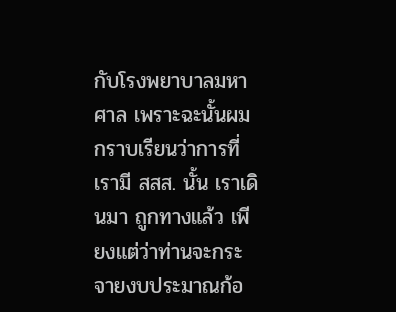กับโรงพยาบาลมหาศาล เพราะฉะนั้นผมกราบเรียนว่าการที่เรามี สสส. นั้น เราเดินมา ถูกทางแล้ว เพียงแต่ว่าท่านจะกระจายงบประมาณก้อ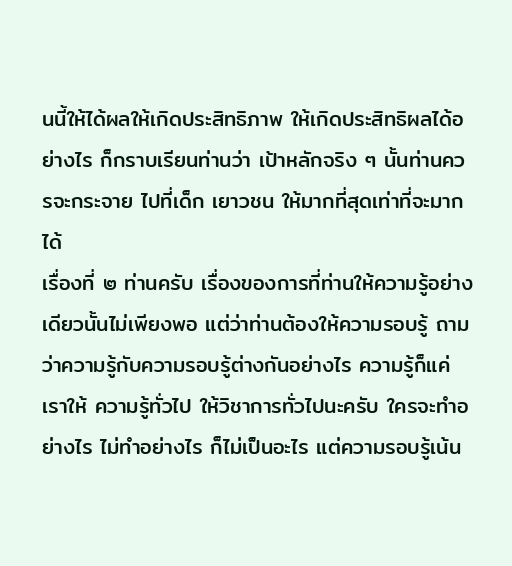นนี้ให้ได้ผลให้เกิดประสิทธิภาพ ให้เกิดประสิทธิผลได้อย่างไร ก็กราบเรียนท่านว่า เป้าหลักจริง ๆ นั้นท่านควรจะกระจาย ไปที่เด็ก เยาวชน ให้มากที่สุดเท่าที่จะมากได้
เรื่องที่ ๒ ท่านครับ เรื่องของการที่ท่านให้ความรู้อย่างเดียวนั้นไม่เพียงพอ แต่ว่าท่านต้องให้ความรอบรู้ ถามว่าความรู้กับความรอบรู้ต่างกันอย่างไร ความรู้ก็แค่เราให้ ความรู้ทั่วไป ให้วิชาการทั่วไปนะครับ ใครจะทำอย่างไร ไม่ทำอย่างไร ก็ไม่เป็นอะไร แต่ความรอบรู้เน้น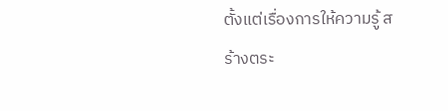ตั้งแต่เรื่องการให้ความรู้ สร้างตระ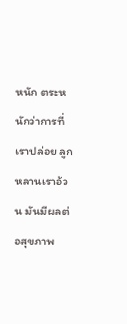หนัก ตระหนักว่าการที่เราปล่อย ลูกหลานเราอ้วน มันมีผลต่อสุขภาพ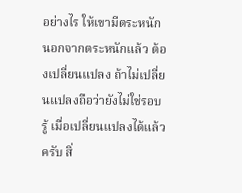อย่างไร ให้เขามีตระหนัก นอกจากตระหนักแล้ว ต้องเปลี่ยนแปลง ถ้าไม่เปลี่ยนแปลงถือว่ายังไม่ใช่รอบรู้ เมื่อเปลี่ยนแปลงได้แล้วครับ สิ่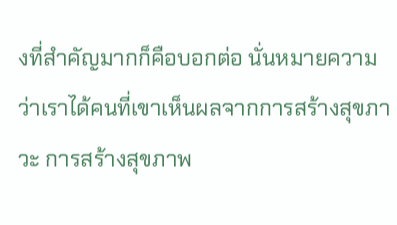งที่สำคัญมากก็คือบอกต่อ นั่นหมายความว่าเราได้คนที่เขาเห็นผลจากการสร้างสุขภาวะ การสร้างสุขภาพ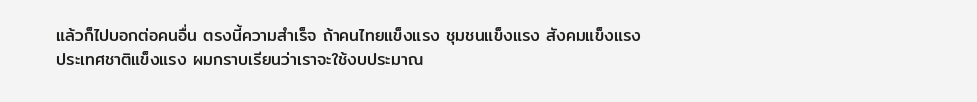แล้วก็ไปบอกต่อคนอื่น ตรงนี้ความสำเร็จ ถ้าคนไทยแข็งแรง ชุมชนแข็งแรง สังคมแข็งแรง ประเทศชาติแข็งแรง ผมกราบเรียนว่าเราจะใช้งบประมาณ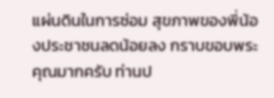แผ่นดินในการซ่อม สุขภาพของพี่น้องประชาชนลดน้อยลง กราบขอบพระคุณมากครับ ท่านป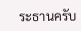ระธานครับ